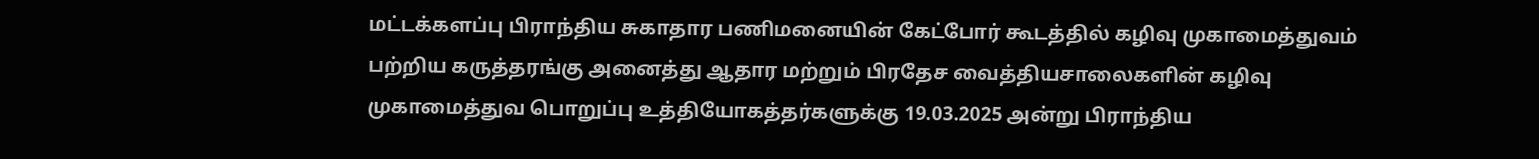மட்டக்களப்பு பிராந்திய சுகாதார பணிமனையின் கேட்போர் கூடத்தில் கழிவு முகாமைத்துவம் பற்றிய கருத்தரங்கு அனைத்து ஆதார மற்றும் பிரதேச வைத்தியசாலைகளின் கழிவு முகாமைத்துவ பொறுப்பு உத்தியோகத்தர்களுக்கு 19.03.2025 அன்று பிராந்திய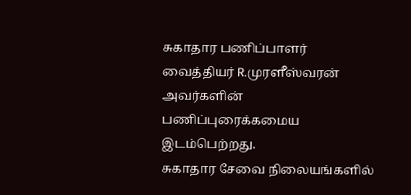சுகாதார பணிப்பாளர் வைத்தியர் R.முரளீஸ்வரன் அவர்களின் பணிப்புரைக்கமைய இடம்பெற்றது.
சுகாதார சேவை நிலையங்களில்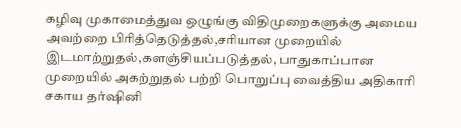கழிவு முகாமைத்துவ ஒழுங்கு விதிமுறைகளுக்கு அமைய அவற்றை பிரித்தெடுத்தல்,சரியான முறையில் இடமாற்றுதல்,களஞ்சியப்படுத்தல், பாதுகாப்பான முறையில் அகற்றுதல் பற்றி பொறுப்பு வைத்திய அதிகாரி சகாய தர்ஷினி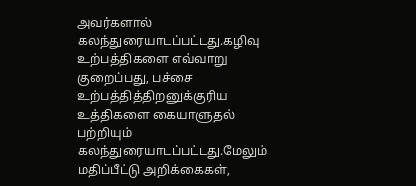அவர்களால் கலந்துரையாடப்பட்டது.கழிவு உற்பத்திகளை எவ்வாறு குறைப்பது, பச்சை உற்பத்தித்திறனுக்குரிய உத்திகளை கையாளுதல் பற்றியும் கலந்துரையாடப்பட்டது.மேலும் மதிப்பீட்டு அறிக்கைகள்,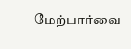மேற்பார்வை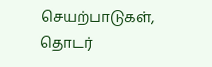செயற்பாடுகள், தொடர்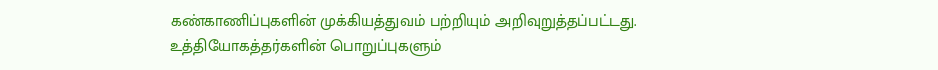கண்காணிப்புகளின் முக்கியத்துவம் பற்றியும் அறிவுறுத்தப்பட்டது.
உத்தியோகத்தர்களின் பொறுப்புகளும்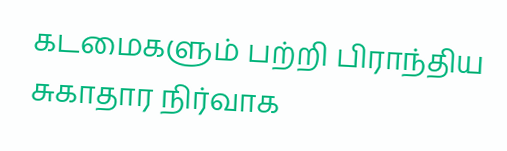கடமைகளும் பற்றி பிராந்திய சுகாதார நிர்வாக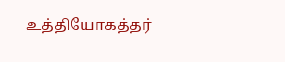உத்தியோகத்தர்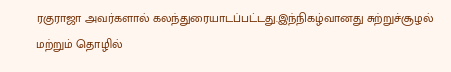ரகுராஜா அவர்களால் கலந்துரையாடப்பட்டது.இந்நிகழ்வானது சுற்றுச்சூழல் மற்றும் தொழில்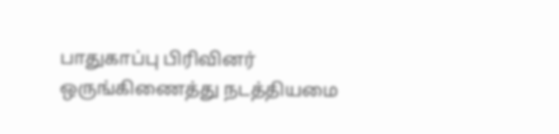பாதுகாப்பு பிரிவினர் ஒருங்கிணைத்து நடத்தியமை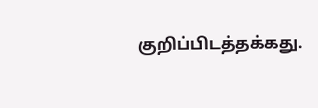குறிப்பிடத்தக்கது.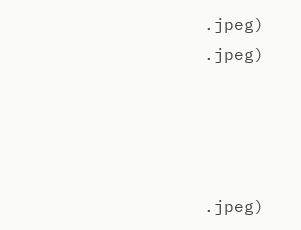.jpeg)
.jpeg)




.jpeg)